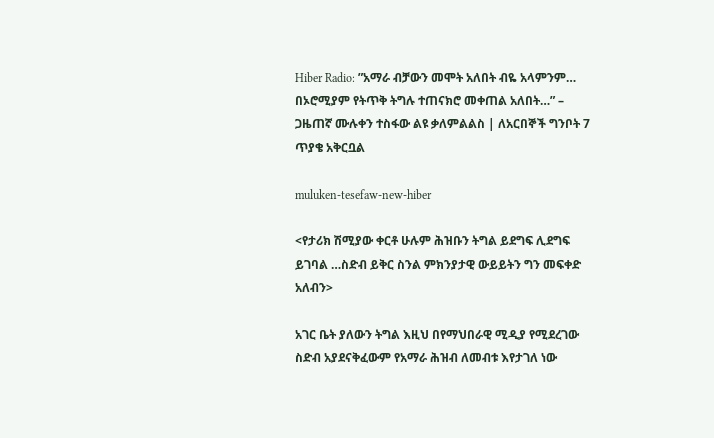Hiber Radio: ”አማራ ብቻውን መሞት አለበት ብዬ አላምንም… በኦሮሚያም የትጥቅ ትግሉ ተጠናክሮ መቀጠል አለበት…” – ጋዜጠኛ ሙሉቀን ተስፋው ልዩ ቃለምልልስ | ለአርበኞች ግንቦት 7 ጥያቄ አቅርቧል

muluken-tesefaw-new-hiber

<የታሪክ ሽሚያው ቀርቶ ሁሉም ሕዝቡን ትግል ይደግፍ ሊደግፍ ይገባል …ስድብ ይቅር ስንል ምክንያታዊ ውይይትን ግን መፍቀድ አለብን>

አገር ቤት ያለውን ትግል እዚህ በየማህበራዊ ሚዲያ የሚደረገው ስድብ አያደናቅፈውም የአማራ ሕዝብ ለመብቱ እየታገለ ነው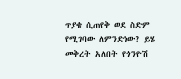ጥያቄ ሲጠየቅ ወደ ስድም የሚገባው ለምንድነው? ይሄ መቅረት አለበት የጎንዮሽ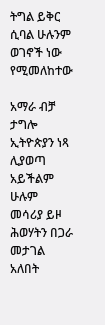ትግል ይቅር ሲባል ሁሉንም ወገኖች ነው የሚመለከተው

አማራ ብቻ ታግሎ ኢትዮጵያን ነጻ ሊያወጣ አይችልም ሁሉም መሳሪያ ይዞ ሕወሃትን በጋራ መታገል አለበት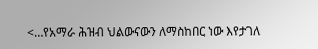<…የአማራ ሕዝብ ህልውናውን ለማስከበር ነው እየታገለ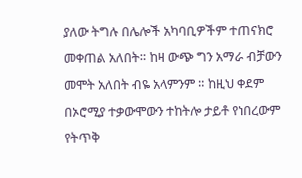ያለው ትግሉ በሌሎች አካባቢዎችም ተጠናክሮ መቀጠል አለበት። ከዛ ውጭ ግን አማራ ብቻውን መሞት አለበት ብዬ አላምንም ። ከዚህ ቀደም በኦሮሚያ ተቃውሞውን ተከትሎ ታይቶ የነበረውም የትጥቅ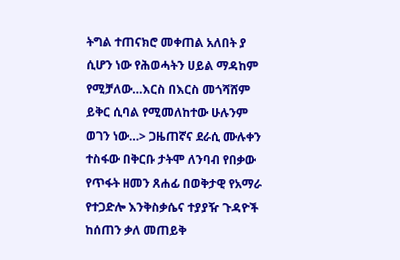ትግል ተጠናክሮ መቀጠል አለበት ያ ሲሆን ነው የሕወሓትን ሀይል ማዳከም የሚቻለው…እርስ በእርስ መጎሻሸም ይቅር ሲባል የሚመለከተው ሁሉንም ወገን ነው…> ጋዜጠኛና ደራሲ ሙሉቀን ተስፋው በቅርቡ ታትሞ ለንባብ የበቃው የጥፋት ዘመን ጸሐፊ በወቅታዊ የአማራ የተጋድሎ እንቅስቃሴና ተያያዥ ጉዳዮች ከሰጠን ቃለ መጠይቅ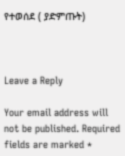የተወሰደ ( ያድምጡት)



Leave a Reply

Your email address will not be published. Required fields are marked *